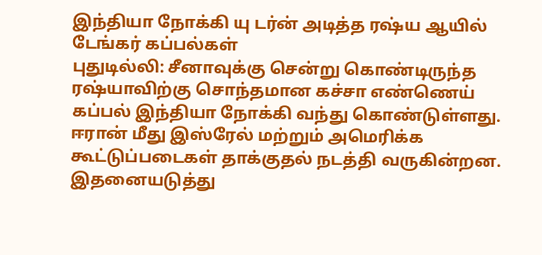இந்தியா நோக்கி யு டர்ன் அடித்த ரஷ்ய ஆயில் டேங்கர் கப்பல்கள்
புதுடில்லி: சீனாவுக்கு சென்று கொண்டிருந்த ரஷ்யாவிற்கு சொந்தமான கச்சா எண்ணெய் கப்பல் இந்தியா நோக்கி வந்து கொண்டுள்ளது.
ஈரான் மீது இஸ்ரேல் மற்றும் அமெரிக்க கூட்டுப்படைகள் தாக்குதல் நடத்தி வருகின்றன. இதனையடுத்து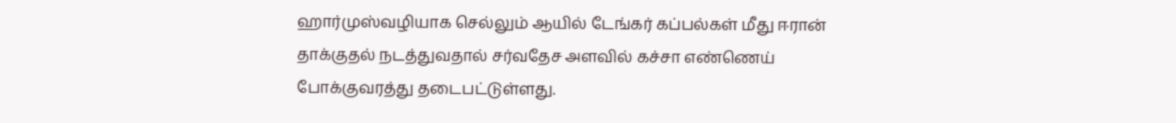ஹார்முஸ்வழியாக செல்லும் ஆயில் டேங்கர் கப்பல்கள் மீது ஈரான் தாக்குதல் நடத்துவதால் சர்வதேச அளவில் கச்சா எண்ணெய் போக்குவரத்து தடைபட்டுள்ளது.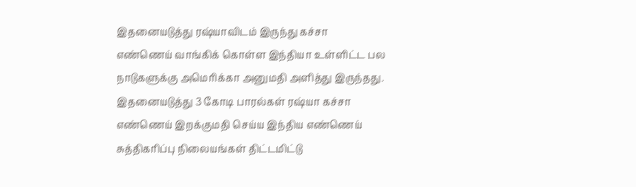இதனையடுத்து ரஷ்யாவிடம் இருந்து கச்சா எண்ணெய் வாங்கிக் கொள்ள இந்தியா உள்ளிட்ட பல நாடுகளுக்கு அமெரிக்கா அனுமதி அளித்து இருந்தது.
இதனையடுத்து 3 கோடி பாரல்கள் ரஷ்யா கச்சா எண்ணெய் இறக்குமதி செய்ய இந்திய எண்ணெய் சுத்திகரிப்பு நிலையங்கள் திட்டமிட்டு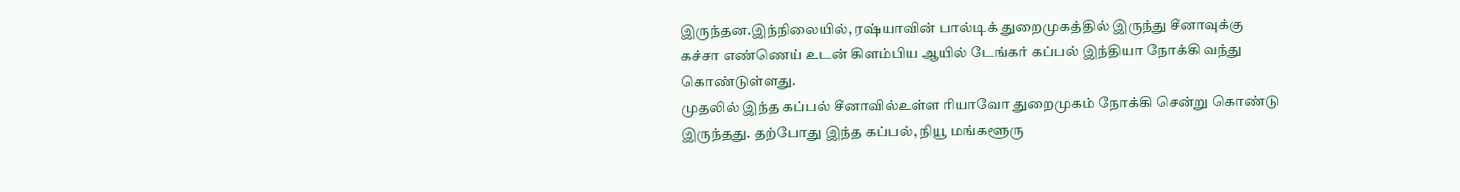இருந்தன.இந்நிலையில், ரஷ்யாவின் பால்டிக் துறைமுகத்தில் இருந்து சீனாவுக்கு கச்சா எண்ணெய் உடன் கிளம்பிய ஆயில் டேங்கர் கப்பல் இந்தியா நோக்கி வந்து கொண்டுள்ளது.
முதலில் இந்த கப்பல் சீனாவில்உள்ள ரியாவோ துறைமுகம் நோக்கி சென்று கொண்டு இருந்தது. தற்போது இந்த கப்பல், நியூ மங்களூரு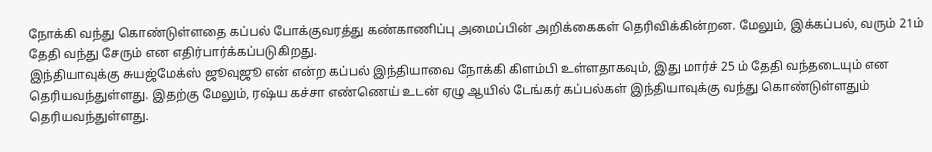நோக்கி வந்து கொண்டுள்ளதை கப்பல் போக்குவரத்து கண்காணிப்பு அமைப்பின் அறிக்கைகள் தெரிவிக்கின்றன. மேலும், இக்கப்பல், வரும் 21ம் தேதி வந்து சேரும் என எதிர்பார்க்கப்படுகிறது.
இந்தியாவுக்கு சுயஜ்மேக்ஸ் ஜூவுஜூ என் என்ற கப்பல் இந்தியாவை நோக்கி கிளம்பி உள்ளதாகவும், இது மார்ச் 25 ம் தேதி வந்தடையும் என தெரியவந்துள்ளது. இதற்கு மேலும், ரஷ்ய கச்சா எண்ணெய் உடன் ஏழு ஆயில் டேங்கர் கப்பல்கள் இந்தியாவுக்கு வந்து கொண்டுள்ளதும் தெரியவந்துள்ளது.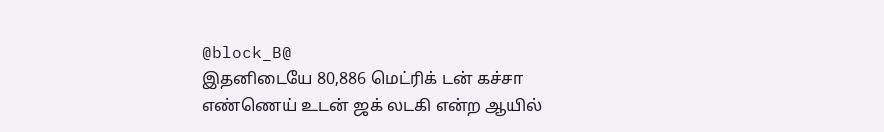@block_B@
இதனிடையே 80,886 மெட்ரிக் டன் கச்சா எண்ணெய் உடன் ஜக் லடகி என்ற ஆயில்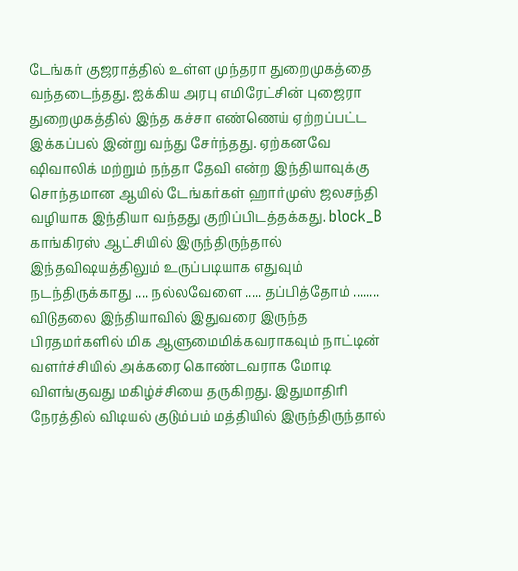டேங்கர் குஜராத்தில் உள்ள முந்தரா துறைமுகத்தை வந்தடைந்தது. ஐக்கிய அரபு எமிரேட்சின் புஜைரா துறைமுகத்தில் இந்த கச்சா எண்ணெய் ஏற்றப்பட்ட இக்கப்பல் இன்று வந்து சேர்ந்தது. ஏற்கனவே ஷிவாலிக் மற்றும் நந்தா தேவி என்ற இந்தியாவுக்கு சொந்தமான ஆயில் டேங்கர்கள் ஹார்முஸ் ஜலசந்தி வழியாக இந்தியா வந்தது குறிப்பிடத்தக்கது. block_B
காங்கிரஸ் ஆட்சியில் இருந்திருந்தால் இந்தவிஷயத்திலும் உருப்படியாக எதுவும் நடந்திருக்காது .... நல்லவேளை ..... தப்பித்தோம் ........
விடுதலை இந்தியாவில் இதுவரை இருந்த பிரதமர்களில் மிக ஆளுமைமிக்கவராகவும் நாட்டின் வளர்ச்சியில் அக்கரை கொண்டவராக மோடி விளங்குவது மகிழ்ச்சியை தருகிறது. இதுமாதிரி நேரத்தில் விடியல் குடும்பம் மத்தியில் இருந்திருந்தால்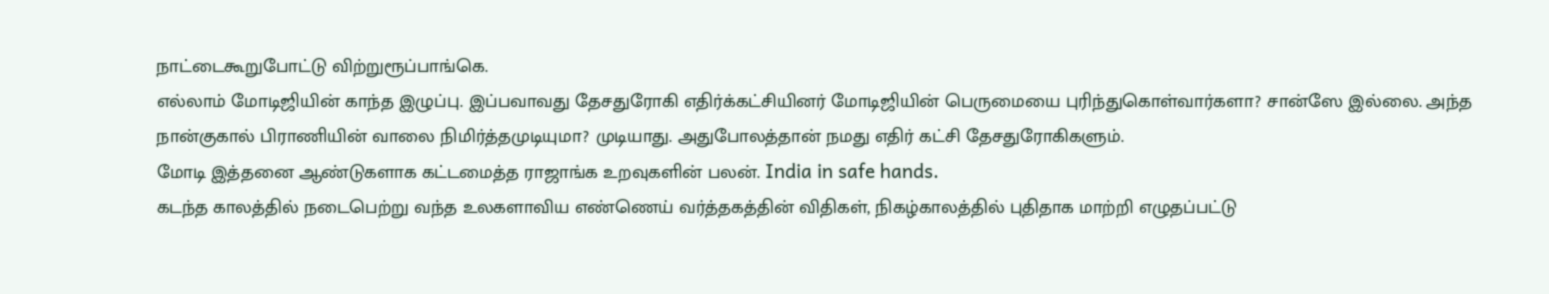நாட்டைகூறுபோட்டு விற்றுரூப்பாங்கெ.
எல்லாம் மோடிஜியின் காந்த இழுப்பு. இப்பவாவது தேசதுரோகி எதிர்க்கட்சியினர் மோடிஜியின் பெருமையை புரிந்துகொள்வார்களா? சான்ஸே இல்லை. அந்த நான்குகால் பிராணியின் வாலை நிமிர்த்தமுடியுமா? முடியாது. அதுபோலத்தான் நமது எதிர் கட்சி தேசதுரோகிகளும்.
மோடி இத்தனை ஆண்டுகளாக கட்டமைத்த ராஜாங்க உறவுகளின் பலன். India in safe hands.
கடந்த காலத்தில் நடைபெற்று வந்த உலகளாவிய எண்ணெய் வர்த்தகத்தின் விதிகள், நிகழ்காலத்தில் புதிதாக மாற்றி எழுதப்பட்டு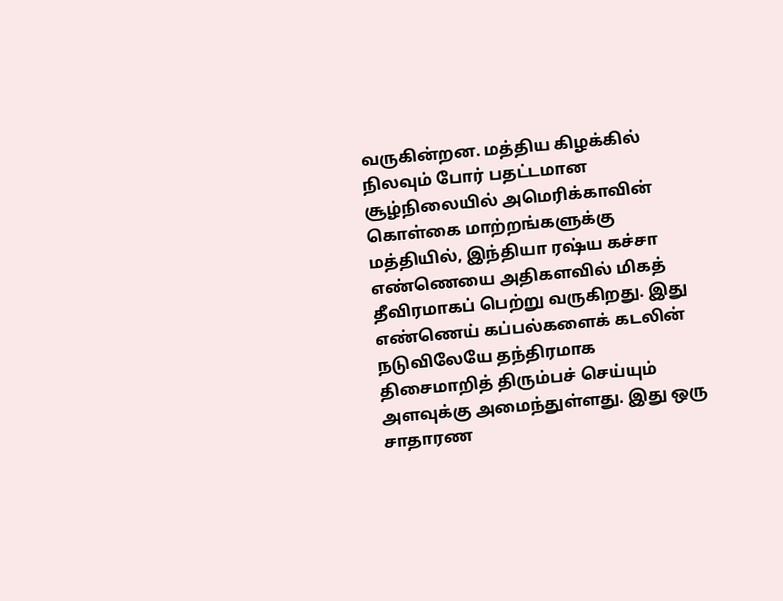வருகின்றன. மத்திய கிழக்கில் நிலவும் போர் பதட்டமான சூழ்நிலையில் அமெரிக்காவின் கொள்கை மாற்றங்களுக்கு மத்தியில், இந்தியா ரஷ்ய கச்சா எண்ணெயை அதிகளவில் மிகத் தீவிரமாகப் பெற்று வருகிறது. இது எண்ணெய் கப்பல்களைக் கடலின் நடுவிலேயே தந்திரமாக திசைமாறித் திரும்பச் செய்யும் அளவுக்கு அமைந்துள்ளது. இது ஒரு சாதாரண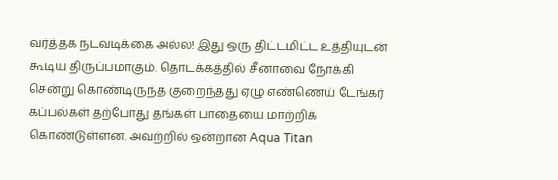வர்த்தக நடவடிக்கை அல்ல! இது ஒரு திட்டமிட்ட உத்தியுடன் கூடிய திருப்பமாகும். தொடக்கத்தில் சீனாவை நோக்கி சென்று கொண்டிருந்த குறைந்தது ஏழு எண்ணெய் டேங்கர் கப்பல்கள் தற்போது தங்கள் பாதையை மாற்றிக் கொண்டுள்ளன. அவற்றில் ஒன்றான Aqua Titan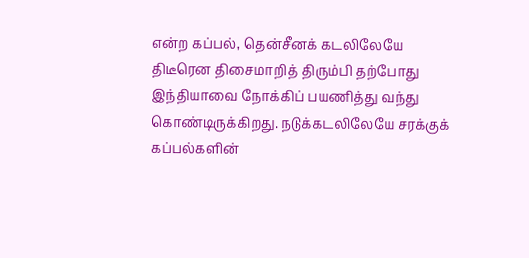என்ற கப்பல், தென்சீனக் கடலிலேயே திடீரென திசைமாறித் திரும்பி தற்போது இந்தியாவை நோக்கிப் பயணித்து வந்து கொண்டிருக்கிறது. நடுக்கடலிலேயே சரக்குக் கப்பல்களின்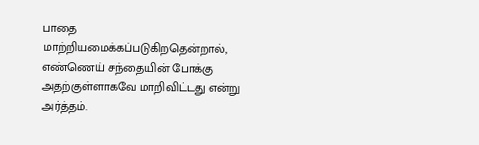பாதை மாற்றியமைக்கப்படுகிறதென்றால், எண்ணெய் சந்தையின் போக்கு அதற்குள்ளாகவே மாறிவிட்டது என்று அர்த்தம்.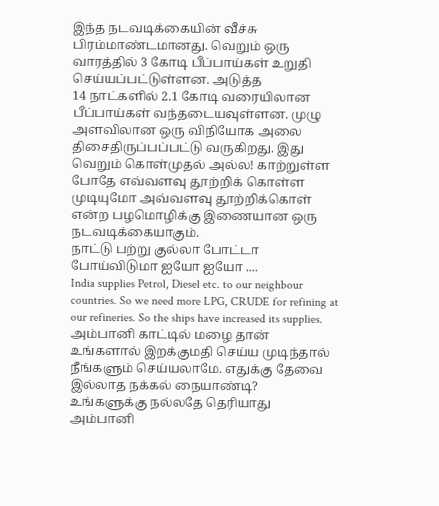இந்த நடவடிக்கையின் வீச்சு பிரம்மாண்டமானது. வெறும் ஒரு வாரத்தில் 3 கோடி பீப்பாய்கள் உறுதி செய்யப்பட்டுள்ளன. அடுத்த
14 நாட்களில் 2.1 கோடி வரையிலான பீப்பாய்கள் வந்தடையவுள்ளன. முழு அளவிலான ஒரு விநியோக அலை திசைதிருப்பப்பட்டு வருகிறது. இது வெறும் கொள்முதல் அல்ல! காற்றுள்ள போதே எவ்வளவு தூற்றிக் கொள்ள முடியுமோ அவ்வளவு தூற்றிக்கொள் என்ற பழமொழிக்கு இணையான ஒரு நடவடிக்கையாகும்.
நாட்டு பற்று குல்லா போட்டா போய்விடுமா ஐயோ ஐயோ ....
India supplies Petrol, Diesel etc. to our neighbour countries. So we need more LPG, CRUDE for refining at our refineries. So the ships have increased its supplies.
அம்பானி காட்டில் மழை தான்
உங்களால் இறக்குமதி செய்ய முடிந்தால் நீங்களும் செய்யலாமே. எதுக்கு தேவை இல்லாத நக்கல் நையாண்டி?
உங்களுக்கு நல்லதே தெரியாது
அம்பானி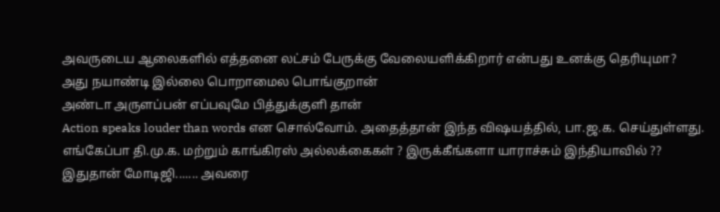அவருடைய ஆலைகளில் எத்தனை லட்சம் பேருக்கு வேலையளிக்கிறார் என்பது உனக்கு தெரியுமா?
அது நயாண்டி இல்லை பொறாமைல பொங்குறான்
அண்டா அருளப்பன் எப்பவுமே பித்துக்குளி தான்
Action speaks louder than words என சொல்வோம். அதைத்தான் இந்த விஷயத்தில், பா.ஜ.க. செய்துள்ளது. எங்கேப்பா தி.மு.க. மற்றும் காங்கிரஸ் அல்லக்கைகள் ? இருக்கீங்களா யாராச்சும் இந்தியாவில் ??
இதுதான் மோடிஜி....... அவரை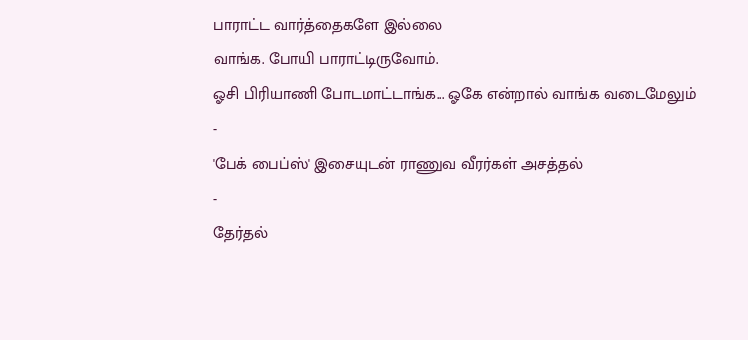பாராட்ட வார்த்தைகளே இல்லை
வாங்க. போயி பாராட்டிருவோம்.
ஓசி பிரியாணி போடமாட்டாங்க... ஓகே என்றால் வாங்க வடைமேலும்
-
'பேக் பைப்ஸ்' இசையுடன் ராணுவ வீரர்கள் அசத்தல்
-
தேர்தல்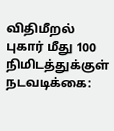விதிமீறல் புகார் மீது 100 நிமிடத்துக்குள் நடவடிக்கை: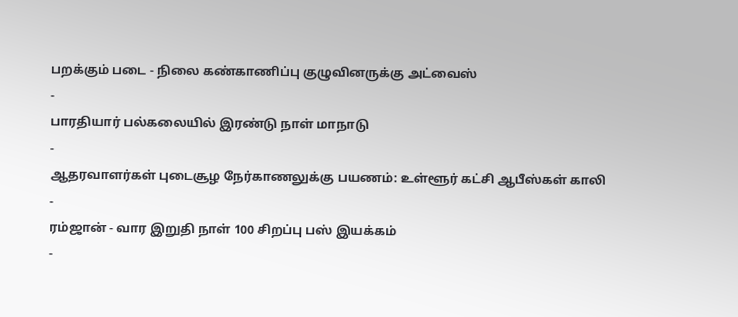பறக்கும் படை - நிலை கண்காணிப்பு குழுவினருக்கு அட்வைஸ்
-
பாரதியார் பல்கலையில் இரண்டு நாள் மாநாடு
-
ஆதரவாளர்கள் புடைசூழ நேர்காணலுக்கு பயணம்: உள்ளூர் கட்சி ஆபீஸ்கள் காலி
-
ரம்ஜான் - வார இறுதி நாள் 100 சிறப்பு பஸ் இயக்கம்
-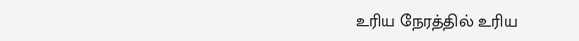உரிய நேரத்தில் உரிய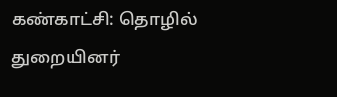கண்காட்சி: தொழில் துறையினர்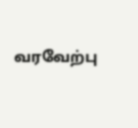வரவேற்பு